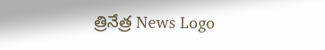త్రినేత్ర News Logo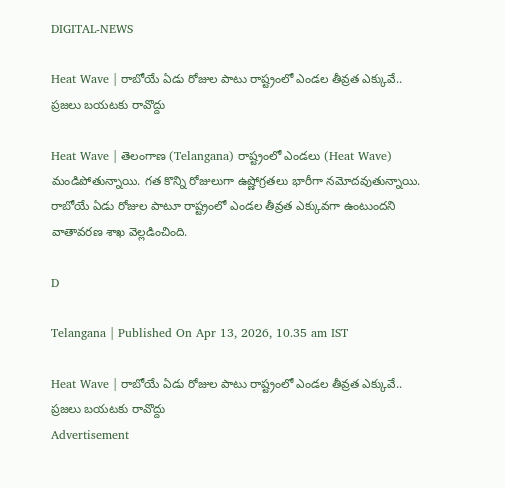DIGITAL-NEWS

Heat Wave | రాబోయే ఏడు రోజుల పాటు రాష్ట్రంలో ఎండ‌ల తీవ్ర‌త ఎక్కువే.. ప్ర‌జ‌లు బ‌య‌ట‌కు రావొద్దు

Heat Wave | తెలంగాణ (Telangana) రాష్ట్రంలో ఎండ‌లు (Heat Wave) మండిపోతున్నాయి. గ‌త కొన్ని రోజులుగా ఉష్ణోగ్ర‌త‌లు భారీగా న‌మోద‌వుతున్నాయి. రాబోయే ఏడు రోజుల‌ పాటూ రాష్ట్రంలో ఎండ‌ల తీవ్ర‌త ఎక్కువ‌గా ఉంటుంద‌ని వాతావ‌ర‌ణ శాఖ వెల్ల‌డించింది.

D

Telangana | Published On Apr 13, 2026, 10.35 am IST

Heat Wave | రాబోయే ఏడు రోజుల పాటు రాష్ట్రంలో ఎండ‌ల తీవ్ర‌త ఎక్కువే.. ప్ర‌జ‌లు బ‌య‌ట‌కు రావొద్దు
Advertisement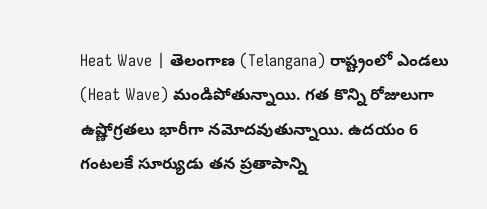Heat Wave | తెలంగాణ (Telangana) రాష్ట్రంలో ఎండ‌లు (Heat Wave) మండిపోతున్నాయి. గ‌త కొన్ని రోజులుగా ఉష్ణోగ్ర‌త‌లు భారీగా న‌మోద‌వుతున్నాయి. ఉద‌యం 6 గంట‌ల‌కే సూర్యుడు త‌న ప్ర‌తాపాన్ని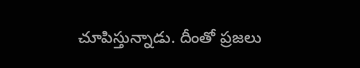చూపిస్తున్నాడు. దీంతో ప్ర‌జ‌లు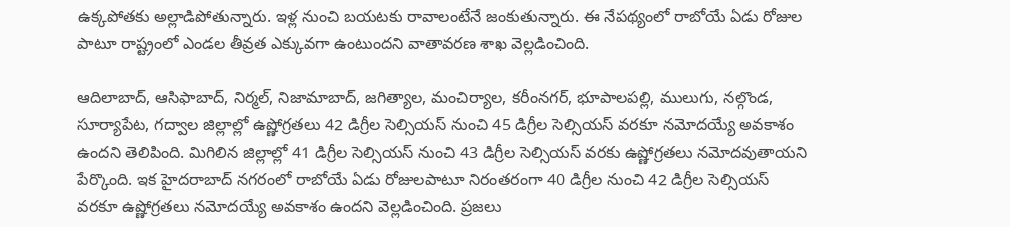ఉక్క‌పోత‌కు అల్లాడిపోతున్నారు. ఇళ్ల నుంచి బ‌య‌ట‌కు రావాలంటేనే జంకుతున్నారు. ఈ నేప‌థ్యంలో రాబోయే ఏడు రోజుల‌ పాటూ రాష్ట్రంలో ఎండ‌ల తీవ్ర‌త ఎక్కువ‌గా ఉంటుంద‌ని వాతావ‌ర‌ణ శాఖ వెల్ల‌డించింది.

ఆదిలాబాద్‌, ఆసిఫాబాద్‌, నిర్మ‌ల్‌, నిజామాబాద్‌, జ‌గిత్యాల‌, మంచిర్యాల‌, క‌రీంన‌గ‌ర్‌, భూపాల‌ప‌ల్లి, ములుగు, న‌ల్గొండ‌, సూర్యాపేట‌, గ‌ద్వాల జిల్లాల్లో ఉష్ణోగ్ర‌త‌లు 42 డిగ్రీల సెల్సియ‌స్ నుంచి 45 డిగ్రీల సెల్సియ‌స్ వ‌ర‌కూ న‌మోద‌య్యే అవ‌కాశం ఉంద‌ని తెలిపింది. మిగిలిన జిల్లాల్లో 41 డిగ్రీల సెల్సియ‌స్ నుంచి 43 డిగ్రీల సెల్సియ‌స్ వరకు ఉష్ణోగ్రతలు నమోదవుతాయ‌ని పేర్కొంది. ఇక హైద‌రాబాద్ న‌గ‌రంలో రాబోయే ఏడు రోజుల‌పాటూ నిరంత‌రంగా 40 డిగ్రీల నుంచి 42 డిగ్రీల సెల్సియ‌స్ వ‌ర‌కూ ఉష్ణోగ్ర‌త‌లు న‌మోద‌య్యే అవ‌కాశం ఉంద‌ని వెల్ల‌డించింది. ప్ర‌జ‌లు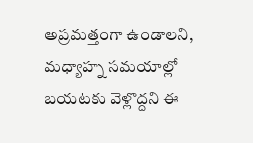అప్ర‌మ‌త్తంగా ఉండాల‌ని, మ‌ధ్యాహ్న స‌మ‌యాల్లో బ‌య‌ట‌కు వెళ్లొద్ద‌ని ఈ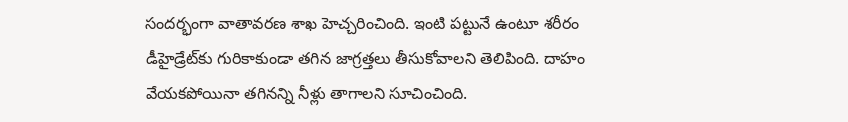సంద‌ర్భంగా వాతావ‌ర‌ణ శాఖ హెచ్చ‌రించింది. ఇంటి ప‌ట్టునే ఉంటూ శ‌రీరం డీహైడ్రేట్‌కు గురికాకుండా త‌గిన జాగ్ర‌త్త‌లు తీసుకోవాల‌ని తెలిపింది. దాహం వేయ‌క‌పోయినా త‌గిన‌న్ని నీళ్లు తాగాల‌ని సూచించింది.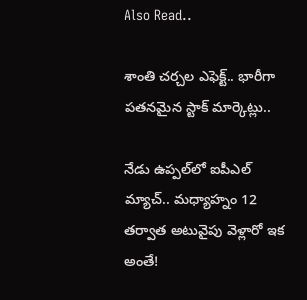Also Read..

శాంతి చ‌ర్చ‌ల ఎఫెక్ట్‌.. భారీగా ప‌త‌న‌మైన స్టాక్ మార్కెట్లు..

నేడు ఉప్ప‌ల్‌లో ఐపీఎల్ మ్యాచ్‌.. మ‌ధ్యాహ్నం 12 త‌ర్వాత అటువైపు వెళ్లారో ఇక అంతే!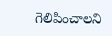గెలిపించాలని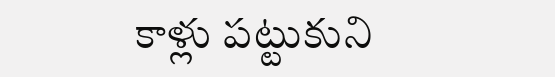కాళ్లు పట్టుకుని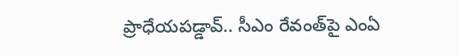ప్రాధేయపడ్డావ్‌.. సీఎం రేవంత్‌పై ఎంఏ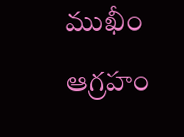ముఖీం ఆగ్ర‌హం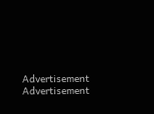Advertisement
Advertisement